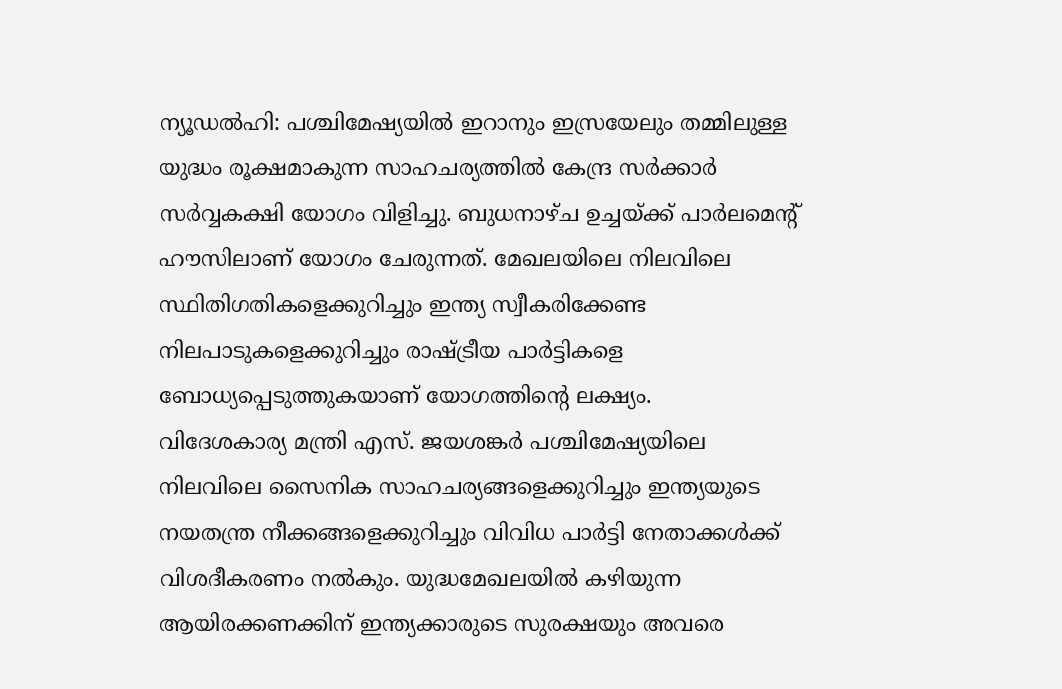ന്യൂഡൽഹി: പശ്ചിമേഷ്യയിൽ ഇറാനും ഇസ്രയേലും തമ്മിലുള്ള യുദ്ധം രൂക്ഷമാകുന്ന സാഹചര്യത്തിൽ കേന്ദ്ര സർക്കാർ സർവ്വകക്ഷി യോഗം വിളിച്ചു. ബുധനാഴ്ച ഉച്ചയ്ക്ക് പാർലമെന്റ് ഹൗസിലാണ് യോഗം ചേരുന്നത്. മേഖലയിലെ നിലവിലെ സ്ഥിതിഗതികളെക്കുറിച്ചും ഇന്ത്യ സ്വീകരിക്കേണ്ട നിലപാടുകളെക്കുറിച്ചും രാഷ്ട്രീയ പാർട്ടികളെ ബോധ്യപ്പെടുത്തുകയാണ് യോഗത്തിന്റെ ലക്ഷ്യം.
വിദേശകാര്യ മന്ത്രി എസ്. ജയശങ്കർ പശ്ചിമേഷ്യയിലെ നിലവിലെ സൈനിക സാഹചര്യങ്ങളെക്കുറിച്ചും ഇന്ത്യയുടെ നയതന്ത്ര നീക്കങ്ങളെക്കുറിച്ചും വിവിധ പാർട്ടി നേതാക്കൾക്ക് വിശദീകരണം നൽകും. യുദ്ധമേഖലയിൽ കഴിയുന്ന ആയിരക്കണക്കിന് ഇന്ത്യക്കാരുടെ സുരക്ഷയും അവരെ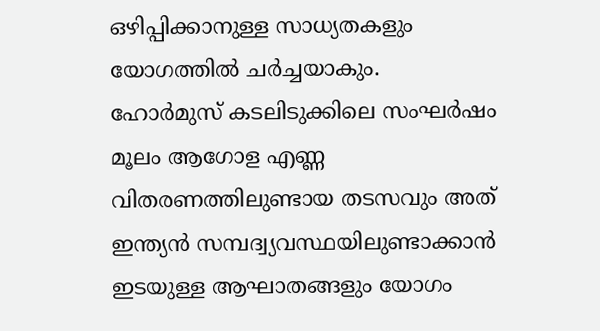ഒഴിപ്പിക്കാനുള്ള സാധ്യതകളും യോഗത്തിൽ ചർച്ചയാകും.
ഹോർമുസ് കടലിടുക്കിലെ സംഘർഷം മൂലം ആഗോള എണ്ണ വിതരണത്തിലുണ്ടായ തടസവും അത് ഇന്ത്യൻ സമ്പദ്വ്യവസ്ഥയിലുണ്ടാക്കാൻ ഇടയുള്ള ആഘാതങ്ങളും യോഗം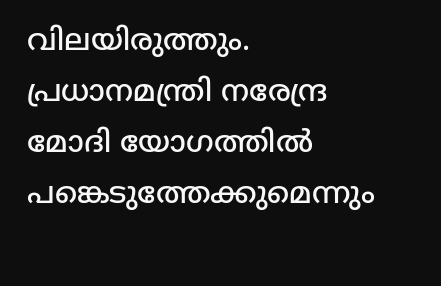വിലയിരുത്തും. പ്രധാനമന്ത്രി നരേന്ദ്ര മോദി യോഗത്തിൽ പങ്കെടുത്തേക്കുമെന്നും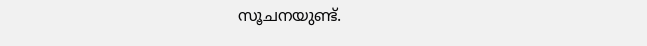സൂചനയുണ്ട്.